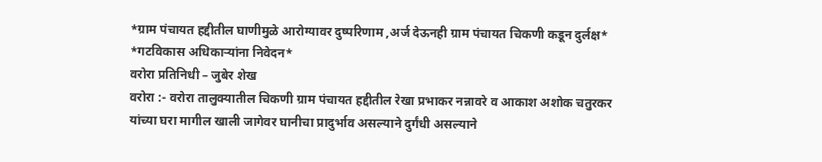*ग्राम पंचायत हद्दीतील घाणीमुळे आरोग्यावर दुष्परिणाम ,अर्ज देऊनही ग्राम पंचायत चिकणी कडून दुर्लक्ष*
*गटविकास अधिकाऱ्यांना निवेदन*
वरोरा प्रतिनिधी – जुबेर शेख
वरोरा :- वरोरा तालुक्यातील चिकणी ग्राम पंचायत हद्दीतील रेखा प्रभाकर नन्नावरे व आकाश अशोक चतुरकर यांच्या घरा मागील खाली जागेवर घानीचा प्रादुर्भाव असल्याने दुर्गंधी असल्याने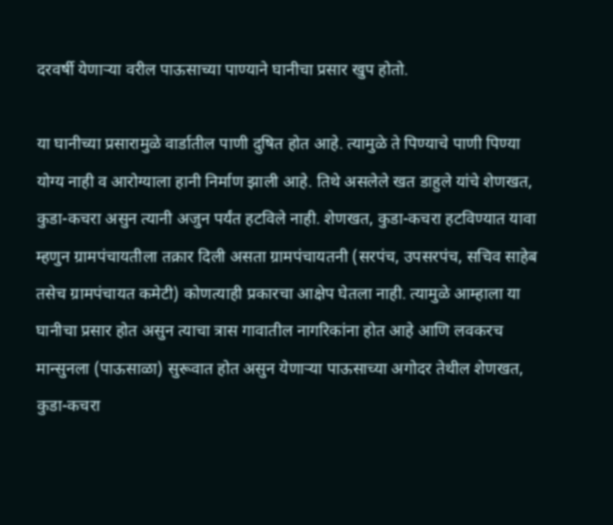दरवर्षी येणाऱ्या वरील पाऊसाच्या पाण्याने घानीचा प्रसार खुप होतो.

या घानीच्या प्रसारामुळे वार्डातील पाणी दुषित होत आहे. त्यामुळे ते पिण्याचे पाणी पिण्या योग्य नाही व आरोग्याला हानी निर्माण झाली आहे. तिथे असलेले खत डाहुले यांचे शेणखत, कुडा-कचरा असुन त्यानी अजुन पर्यंत हटविले नाही. शेणखत, कुडा-कचरा हटविण्यात यावा म्हणुन ग्रामपंचायतीला तक्रार दिली असता ग्रामपंचायतनी (सरपंच, उपसरपंच, सचिव साहेब तसेच ग्रामपंचायत कमेटी) कोणत्याही प्रकारचा आक्षेप घेतला नाही. त्यामुळे आम्हाला या घानीचा प्रसार होत असुन त्याचा त्रास गावातील नागरिकांना होत आहे आणि लवकरच मान्सुनला (पाऊसाळा) सुरूवात होत असुन येणाऱ्या पाऊसाच्या अगोदर तेथील शेणखत, कुडा-कचरा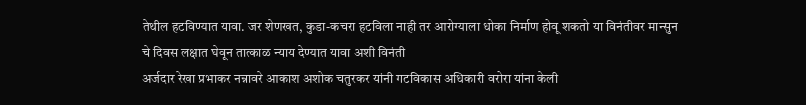तेथील हटविण्यात यावा. जर शेणखत, कुडा-कचरा हटविला नाही तर आरोग्याला धोका निर्माण होवू शकतो या विनंतीवर मान्सुन चे दिवस लक्षात घेवून तात्काळ न्याय देण्यात यावा अशी विनंती
अर्जदार रेखा प्रभाकर नन्नावरे आकाश अशोक चतुरकर यांनी गटविकास अधिकारी वरोरा यांना केली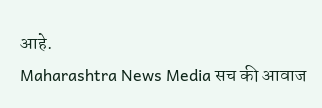आहे.
Maharashtra News Media सच की आवाज